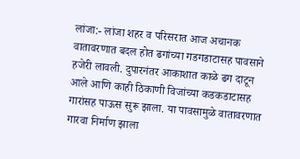लांजा:- लांजा शहर व परिसरात आज अचानक वातावरणात बदल होत ढगांच्या गडगडाटासह पावसाने हजेरी लावली. दुपारनंतर आकाशात काळे ढग दाटून आले आणि काही ठिकाणी विजांच्या कडकडाटासह गारांसह पाऊस सुरू झाला. या पावसामुळे वातावरणात गारवा निर्माण झाला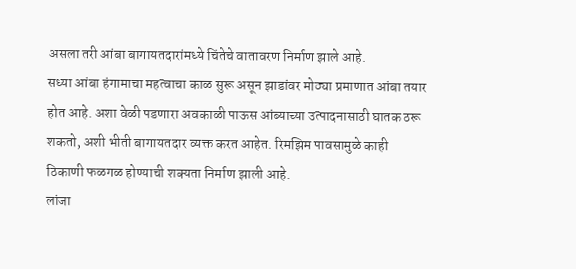असला तरी आंबा बागायतदारांमध्ये चिंतेचे वातावरण निर्माण झाले आहे.
सध्या आंबा हंगामाचा महत्वाचा काळ सुरू असून झाडांवर मोठ्या प्रमाणात आंबा तयार होत आहे. अशा वेळी पडणारा अवकाळी पाऊस आंब्याच्या उत्पादनासाठी घातक ठरू शकतो, अशी भीती बागायतदार व्यक्त करत आहेत. रिमझिम पावसामुळे काही ठिकाणी फळगळ होण्याची शक्यता निर्माण झाली आहे.
लांजा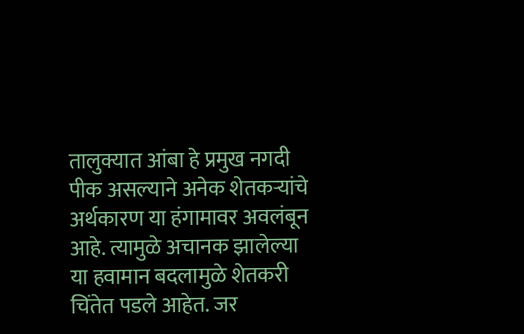तालुक्यात आंबा हे प्रमुख नगदी पीक असल्याने अनेक शेतकऱ्यांचे अर्थकारण या हंगामावर अवलंबून आहे. त्यामुळे अचानक झालेल्या या हवामान बदलामुळे शेतकरी चिंतेत पडले आहेत. जर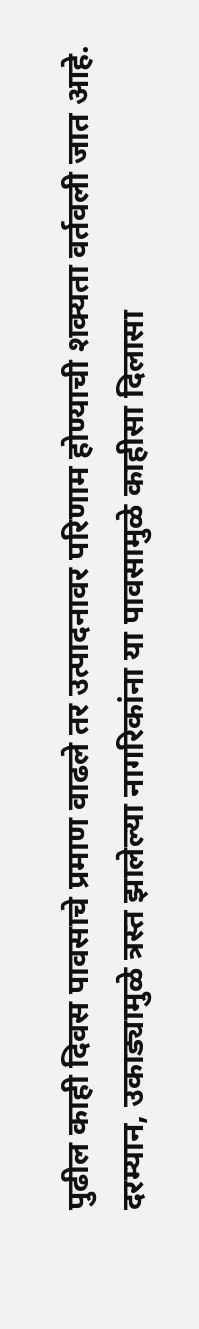पुढील काही दिवस पावसाचे प्रमाण वाढले तर उत्पादनावर परिणाम होण्याची शक्यता वर्तवली जात आहे.
दरम्यान, उकाड्यामुळे त्रस्त झालेल्या नागरिकांना या पावसामुळे काहीसा दिलासा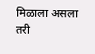मिळाला असला तरी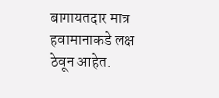बागायतदार मात्र हवामानाकडे लक्ष ठेवून आहेत.